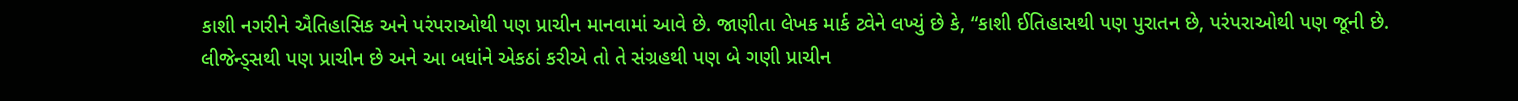કાશી નગરીને ઐતિહાસિક અને પરંપરાઓથી પણ પ્રાચીન માનવામાં આવે છે. જાણીતા લેખક માર્ક ટ્વેને લખ્યું છે કે, “કાશી ઈતિહાસથી પણ પુરાતન છે, પરંપરાઓથી પણ જૂની છે. લીજેન્ડ્સથી પણ પ્રાચીન છે અને આ બધાંને એકઠાં કરીએ તો તે સંગ્રહથી પણ બે ગણી પ્રાચીન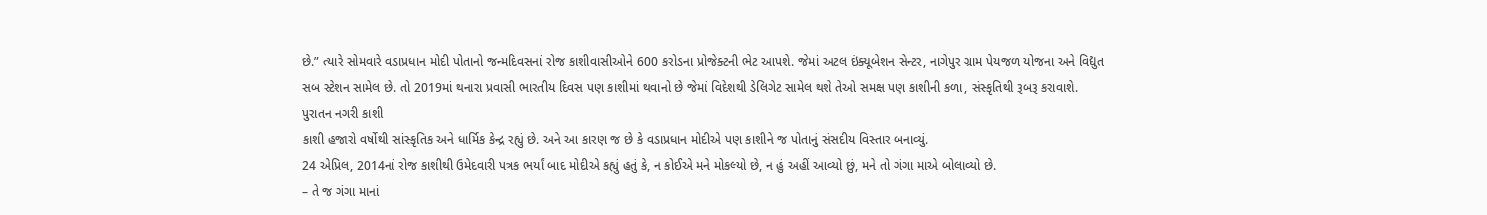છે.” ત્યારે સોમવારે વડાપ્રધાન મોદી પોતાનો જન્મદિવસનાં રોજ કાશીવાસીઓને 600 કરોડના પ્રોજેક્ટની ભેટ આપશે. જેમાં અટલ ઇંક્યૂબેશન સેન્ટર, નાગેપુર ગ્રામ પેયજળ યોજના અને વિદ્યુત સબ સ્ટેશન સામેલ છે. તો 2019માં થનારા પ્રવાસી ભારતીય દિવસ પણ કાશીમાં થવાનો છે જેમાં વિદેશથી ડેલિગેટ સામેલ થશે તેઓ સમક્ષ પણ કાશીની કળા, સંસ્કૃતિથી રૂબરૂ કરાવાશે.
પુરાતન નગરી કાશી
કાશી હજારો વર્ષોથી સાંસ્કૃતિક અને ધાર્મિક કેન્દ્ર રહ્યું છે. અને આ કારણ જ છે કે વડાપ્રધાન મોદીએ પણ કાશીને જ પોતાનું સંસદીય વિસ્તાર બનાવ્યું.
24 એપ્રિલ, 2014નાં રોજ કાશીથી ઉમેદવારી પત્રક ભર્યાં બાદ મોદીએ કહ્યું હતું કે, ન કોઈએ મને મોકલ્યો છે, ન હું અહીં આવ્યો છું, મને તો ગંગા માએ બોલાવ્યો છે.
– તે જ ગંગા માનાં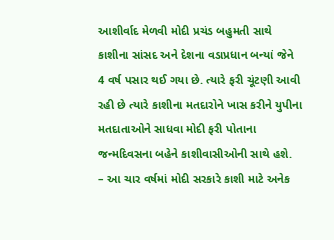આશીર્વાદ મેળવી મોદી પ્રચંડ બહુમતી સાથે કાશીના સાંસદ અને દેશના વડાપ્રધાન બન્યાં જેને 4 વર્ષ પસાર થઈ ગયા છે. ત્યારે ફરી ચૂંટણી આવી રહી છે ત્યારે કાશીના મતદારોને ખાસ કરીને યુપીના મતદાતાઓને સાધવા મોદી ફરી પોતાના જન્મદિવસના બહેને કાશીવાસીઓની સાથે હશે.
– આ ચાર વર્ષમાં મોદી સરકારે કાશી માટે અનેક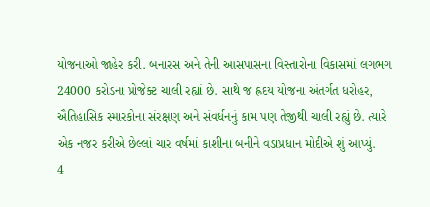યોજનાઓ જાહેર કરી. બનારસ અને તેની આસપાસના વિસ્તારોના વિકાસમાં લગભગ 24000 કરોડના પ્રોજેક્ટ ચાલી રહ્યાં છે. સાથે જ હ્રદય યોજના અંતર્ગત ધરોહર, ઐતિહાસિક સ્મારકોના સંરક્ષણ અને સંવર્ધનનું કામ પણ તેજીથી ચાલી રહ્યું છે. ત્યારે એક નજર કરીએ છેલ્લાં ચાર વર્ષમાં કાશીના બનીને વડાપ્રધાન મોદીએ શું આપ્યું.
4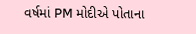વર્ષમાં PM મોદીએ પોતાના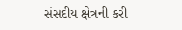સંસદીય ક્ષેત્રની કરી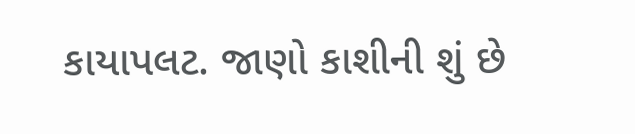કાયાપલટ. જાણો કાશીની શું છે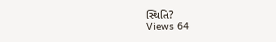સ્થિતિ?
Views 64